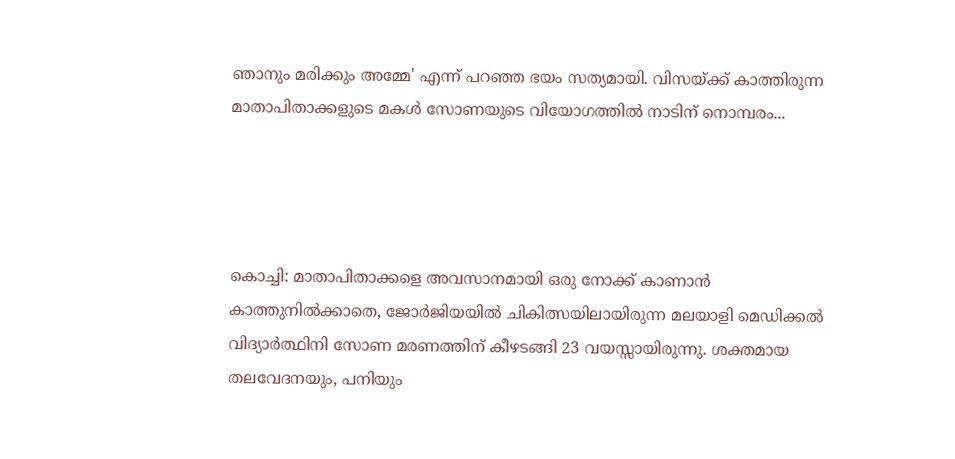ഞാനും മരിക്കും അമ്മേ' എന്ന് പറഞ്ഞ ഭയം സത്യമായി. വിസയ്ക്ക് കാത്തിരുന്ന മാതാപിതാക്കളുടെ മകൾ സോണയുടെ വിയോഗത്തിൽ നാടിന് നൊമ്പരം...




കൊച്ചി: മാതാപിതാക്കളെ അവസാനമായി ഒരു നോക്ക് കാണാൻ കാത്തുനിൽക്കാതെ, ജോർജിയയിൽ ചികിത്സയിലായിരുന്ന മലയാളി മെഡിക്കൽ വിദ്യാർത്ഥിനി സോണ മരണത്തിന് കീഴടങ്ങി 23 വയസ്സായിരുന്നു. ശക്തമായ തലവേദനയും, പനിയും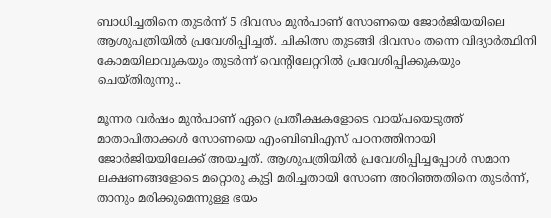ബാധിച്ചതിനെ തുടർന്ന് 5 ദിവസം മുൻപാണ് സോണയെ ജോർജിയയിലെ ആശുപത്രിയിൽ പ്രവേശിപ്പിച്ചത്. ചികിത്സ തുടങ്ങി ദിവസം തന്നെ വിദ്യാർത്ഥിനി കോമയിലാവുകയും തുടർന്ന് വെന്റിലേറ്ററിൽ പ്രവേശിപ്പിക്കുകയും ചെയ്തിരുന്നു..

മൂന്നര വർഷം മുൻപാണ് ഏറെ പ്രതീക്ഷകളോടെ വായ്പയെടുത്ത് മാതാപിതാക്കൾ സോണയെ എംബിബിഎസ് പഠനത്തിനായി ജോർജിയയിലേക്ക് അയച്ചത്. ആശുപത്രിയിൽ പ്രവേശിപ്പിച്ചപ്പോൾ സമാന ലക്ഷണങ്ങളോടെ മറ്റൊരു കുട്ടി മരിച്ചതായി സോണ അറിഞ്ഞതിനെ തുടർന്ന്, താനും മരിക്കുമെന്നുള്ള ഭയം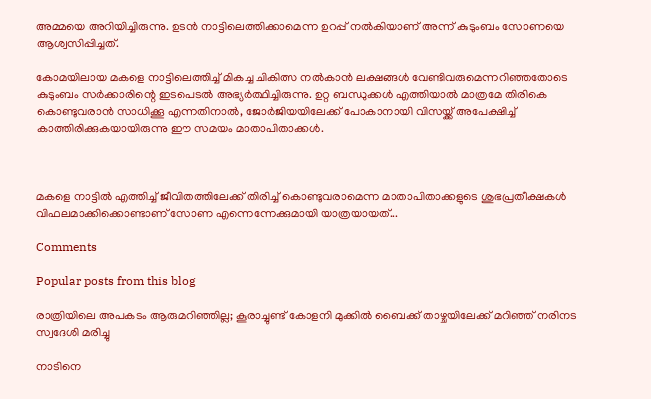അമ്മയെ അറിയിച്ചിരുന്നു. ഉടൻ നാട്ടിലെത്തിക്കാമെന്ന ഉറപ്പ് നൽകിയാണ് അന്ന് കുടുംബം സോണയെ ആശ്വസിപ്പിച്ചത്.

കോമയിലായ മകളെ നാട്ടിലെത്തിച്ച് മികച്ച ചികിത്സ നൽകാൻ ലക്ഷങ്ങൾ വേണ്ടിവരുമെന്നറിഞ്ഞതോടെ കുടുംബം സർക്കാരിന്റെ ഇടപെടൽ അഭ്യർത്ഥിച്ചിരുന്നു. ഉറ്റ ബന്ധുക്കൾ എത്തിയാൽ മാത്രമേ തിരികെ കൊണ്ടുവരാൻ സാധിക്കൂ എന്നതിനാൽ, ജോർജിയയിലേക്ക് പോകാനായി വിസയ്ക്ക് അപേക്ഷിച്ച് കാത്തിരിക്കുകയായിരുന്നു ഈ സമയം മാതാപിതാക്കൾ.



മകളെ നാട്ടില്‍ എത്തിച്ച് ജീവിതത്തിലേക്ക് തിരിച്ച് കൊണ്ടുവരാമെന്ന മാതാപിതാക്കളുടെ ശുഭപ്രതീക്ഷകൾ വിഫലമാക്കിക്കൊണ്ടാണ് സോണ എന്നെന്നേക്കുമായി യാത്രയായത്...

Comments

Popular posts from this blog

രാത്രിയിലെ അപകടം ആരുമറിഞ്ഞില്ല; കൂരാച്ചുണ്ട് കോളനി മുക്കിൽ ബൈക്ക് താഴ്ചയിലേക്ക് മറിഞ്ഞ് നരിനട സ്വദേശി മരിച്ചു

നാടിനെ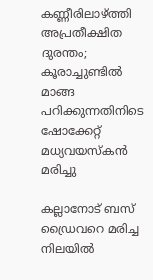കണ്ണീരിലാഴ്ത്തി അപ്രതീക്ഷിത ദുരന്തം; കൂരാച്ചുണ്ടിൽ മാങ്ങ പറിക്കുന്നതിനിടെ ഷോക്കേറ്റ് മധ്യവയസ്കൻ മരിച്ചു

കല്ലാനോട് ബസ് ഡ്രൈവറെ മരിച്ച നിലയിൽ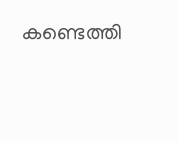കണ്ടെത്തി